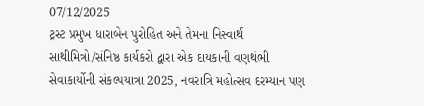07/12/2025
ટ્રસ્ટ પ્રમુખ ધારાબેન પુરોહિત અને તેમના નિસ્વાર્થ સાથીમિત્રો/સંનિષ્ઠ કાર્યકરો દ્વારા એક દાયકાની વણથંભી સેવાકાર્યોની સંકલ્પયાત્રા 2025, નવરાત્રિ મહોત્સવ દરમ્યાન પણ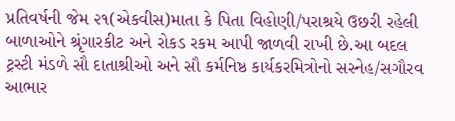પ્રતિવર્ષની જેમ ૨૧(એકવીસ)માતા કે પિતા વિહોણી/પરાશ્રયે ઉછરી રહેલી બાળાઓને શ્રૃંગારકીટ અને રોકડ રકમ આપી જાળવી રાખી છે.આ બદલ ટ્રસ્ટી મંડળે સૌ દાતાશ્રીઓ અને સૌ કર્મનિષ્ઠ કાર્યકરમિત્રોનો સસ્નેહ/સગૌરવ આભાર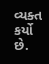વ્યક્ત કર્યો છે.